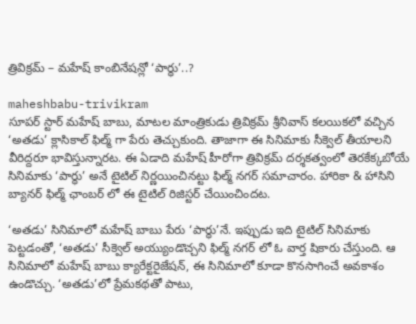త్రివిక్రమ్ – మహేష్ కాంబినేషన్లో ‘పార్ధు’..?

maheshbabu-trivikram
సూపర్ స్టార్ మహేష్ బాబు, మాటల మాంత్రికుడు త్రివిక్రమ్ శ్రీనివాస్ కలయికలో వచ్చిన ‘అతడు’ క్లాసికాల్ ఫిల్మ్ గా పేరు తెచ్చుకుంది. తాజాగా ఈ సినిమాకు సీక్వెల్ తీయాలని వీరిద్దరూ భావిస్తున్నారట. ఈ ఏడాది మహేష్ హీరోగా త్రివిక్రమ్ దర్శకత్వంలో తెరకేక్కబోయే సినిమాకు ‘పార్ధు’ అనే టైటిల్ నిర్ణయించినట్టు ఫిల్మ్ నగర్ సమాచారం. హారికా & హాసిని బ్యానర్ ఫిల్మ్ ఛాంబర్ లో ఈ టైటిల్ రిజిస్టర్ చేయించిందట.

‘అతడు’ సినిమాలో మహేష్ బాబు పేరు ‘పార్ధు’నే. ఇప్పుడు ఇది టైటిల్ సినిమాకు పెట్టడంతో, ‘అతడు’ సీక్వెల్ అయ్యుండొచ్చని ఫిల్మ్ నగర్ లో ఓ వార్త షికారు చేస్తుంది. ఆ సినిమాలో మహేష్ బాబు క్యారేక్టరైజేషన్, ఈ సినిమాలో కూడా కొనసాగించే అవకాశం ఉండొచ్చు. ‘అతడు’లో ప్రేమకథతో పాటు,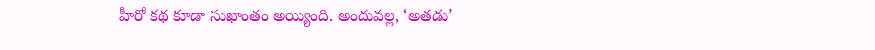హీరో కథ కూడా సుఖాంతం అయ్యింది. అందువల్ల, ‘అతడు’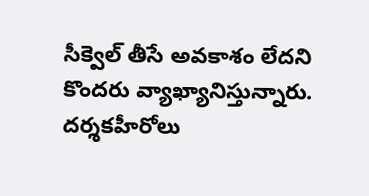సీక్వెల్ తీసే అవకాశం లేదని కొందరు వ్యాఖ్యానిస్తున్నారు. దర్శకహీరోలు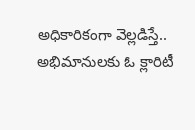అధికారికంగా వెల్లడిస్తే.. అభిమానులకు ఓ క్లారిటీ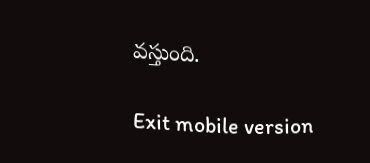వస్తుంది.

Exit mobile version